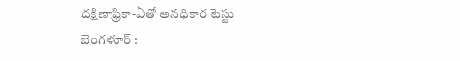దక్షిణాఫ్రికా-ఏతో అనధికార టెస్టు బెంగళూర్ :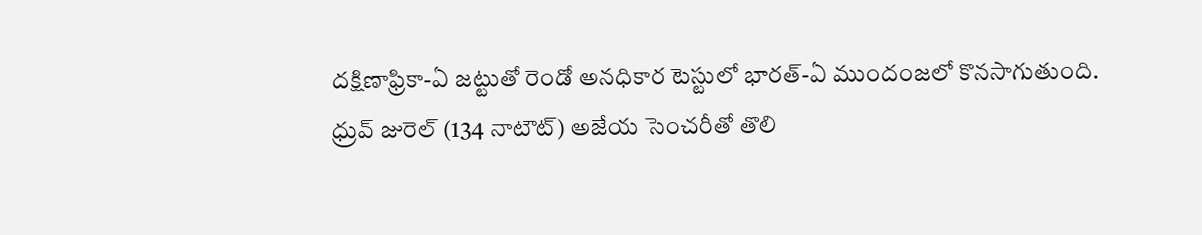దక్షిణాఫ్రికా-ఏ జట్టుతో రెండో అనధికార టెస్టులో భారత్-ఏ ముందంజలో కొనసాగుతుంది. ధ్రువ్ జురెల్ (134 నాటౌట్) అజేయ సెంచరీతో తొలి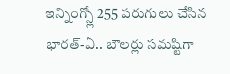ఇన్నింగ్స్లో 255 పరుగులు చేసిన భారత్-ఏ.. బౌలర్లు సమష్టిగా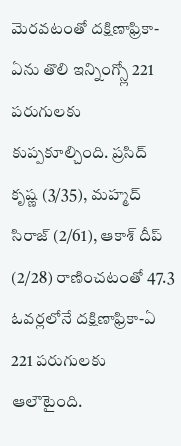మెరవటంతో దక్షిణాఫ్రికా-ఏను తొలి ఇన్నింగ్స్లో 221 పరుగులకు కుప్పకూల్చింది. ప్రసిద్ కృష్ణ (3/35), మహ్మద్ సిరాజ్ (2/61), ఆకాశ్ దీప్ (2/28) రాణించటంతో 47.3 ఓవర్లలోనే దక్షిణాఫ్రికా-ఏ 221 పరుగులకు ఆలౌటైంది.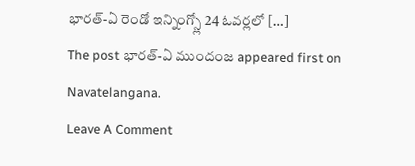భారత్-ఏ రెండో ఇన్నింగ్స్లో 24 ఓవర్లలో […]
The post భారత్-ఏ ముందంజ appeared first on Navatelangana.
Leave A Comment